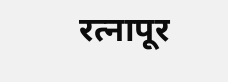रत्नापूर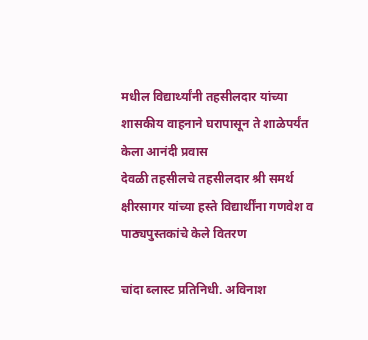मधील विद्यार्थ्यांनी तहसीलदार यांच्या शासकीय वाहनाने घरापासून ते शाळेपर्यंत केला आनंदी प्रवास
देवळी तहसीलचे तहसीलदार श्री समर्थ क्षीरसागर यांच्या हस्ते विद्यार्थींना गणवेश व पाठ्यपुस्तकांचे केले वितरण

चांदा ब्लास्ट प्रतिनिधी. अविनाश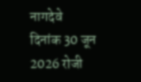नागदेवे
दिनांक 30 जून 2026 रोजी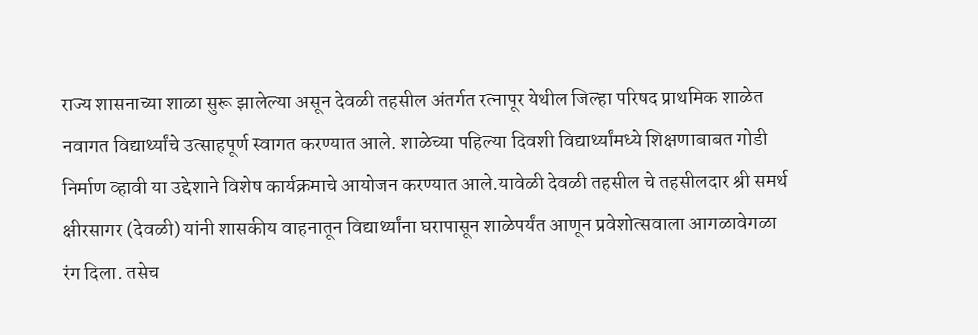राज्य शासनाच्या शाळा सुरू झालेल्या असून देवळी तहसील अंतर्गत रत्नापूर येथील जिल्हा परिषद प्राथमिक शाळेत नवागत विद्यार्थ्यांचे उत्साहपूर्ण स्वागत करण्यात आले. शाळेच्या पहिल्या दिवशी विद्यार्थ्यांमध्ये शिक्षणाबाबत गोडी निर्माण व्हावी या उद्देशाने विशेष कार्यक्रमाचे आयोजन करण्यात आले.यावेळी देवळी तहसील चे तहसीलदार श्री समर्थ क्षीरसागर (देवळी) यांनी शासकीय वाहनातून विद्यार्थ्यांना घरापासून शाळेपर्यंत आणून प्रवेशोत्सवाला आगळावेगळा रंग दिला. तसेच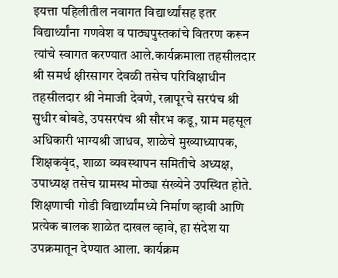इयत्ता पहिलीतील नवागत विद्यार्थ्यांसह इतर विद्यार्थ्यांना गणवेश व पाठ्यपुस्तकांचे वितरण करून त्यांचे स्वागत करण्यात आले.कार्यक्रमाला तहसीलदार श्री समर्थ क्षीरसागर देवळी तसेच परिविक्षाधीन तहसीलदार श्री नेमाजी देवणे, रत्नापूरचे सरपंच श्री सुधीर बोबडे, उपसरपंच श्री सौरभ कडू, ग्राम महसूल अधिकारी भाग्यश्री जाधव, शाळेचे मुख्याध्यापक, शिक्षकवृंद, शाळा व्यवस्थापन समितीचे अध्यक्ष, उपाध्यक्ष तसेच ग्रामस्थ मोठ्या संख्येने उपस्थित होते.
शिक्षणाची गोडी विद्यार्थ्यांमध्ये निर्माण व्हावी आणि प्रत्येक बालक शाळेत दाखल व्हावे, हा संदेश या उपक्रमातून देण्यात आला. कार्यक्रम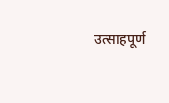उत्साहपूर्ण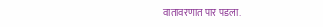वातावरणात पार पडला.